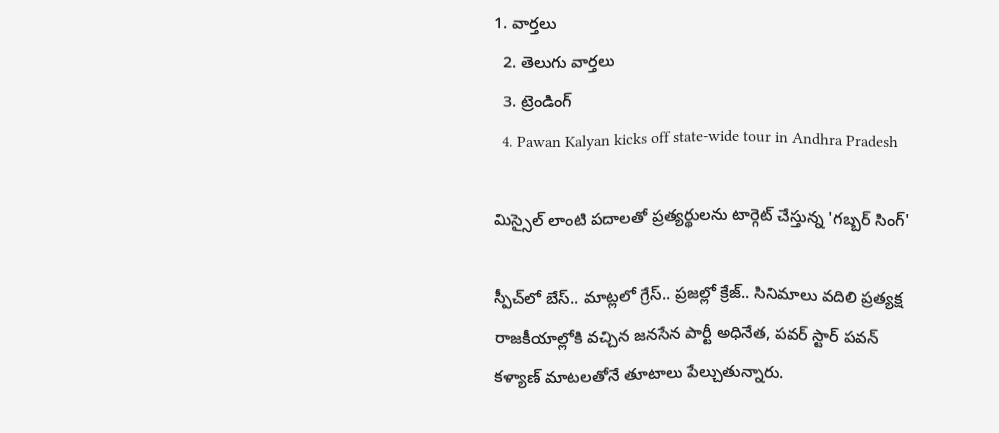1. వార్తలు
  2. తెలుగు వార్తలు
  3. ట్రెండింగ్
  4. Pawan Kalyan kicks off state-wide tour in Andhra Pradesh

మిస్సైల్ లాంటి పదాలతో ప్రత్యర్థులను టార్గెట్ చేస్తున్న 'గబ్బర్ సింగ్'

స్పీచ్‌లో బేస్.. మాట్లలో గ్రేస్.. ప్రజల్లో క్రేజ్‌.. సినిమాలు వదిలి ప్రత్యక్ష రాజకీయాల్లోకి వచ్చిన జనసేన పార్టీ అధినేత, పవర్ స్టార్ పవన్ కళ్యాణ్ మాటలతోనే తూటాలు పేల్చుతున్నారు.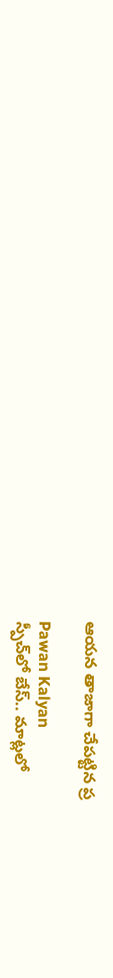ఆయన తాజాగా చేపట్టిన ప్ర

Pawan Kalyan
స్పీచ్‌లో బేస్.. మాట్లలో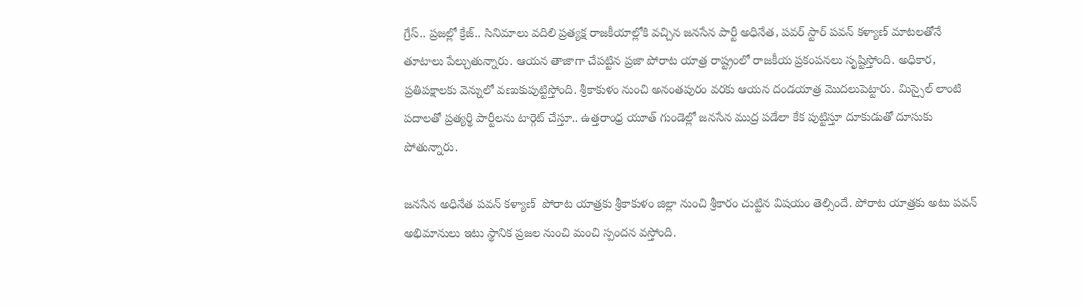గ్రేస్.. ప్రజల్లో క్రేజ్‌.. సినిమాలు వదిలి ప్రత్యక్ష రాజకీయాల్లోకి వచ్చిన జనసేన పార్టీ అధినేత, పవర్ స్టార్ పవన్ కళ్యాణ్ మాటలతోనే తూటాలు పేల్చుతున్నారు. ఆయన తాజాగా చేపట్టిన ప్రజా పోరాట యాత్ర రాష్ట్రంలో రాజకీయ ప్రకంపనలు సృష్టిస్తోంది. అధికార, ప్రతిపక్షాలకు వెన్నులో వణుకుపుట్టిస్తోంది. శ్రీకాకుళం నుంచి అనంతపురం వరకు ఆయన దండయాత్ర మొదలుపెట్టారు. మిస్సైల్ లాంటి పదాలతో ప్రత్యర్థి పార్టీలను టార్గెట్ చేస్తూ.. ఉత్తరాంధ్ర యూత్‌ గుండెల్లో జనసేన ముద్ర పడేలా కేక పుట్టిస్తూ దూకుడుతో దూసుకు పోతున్నారు.

జనసేన అధినేత పవన్ కళ్యాణ్  పోరాట యాత్రకు శ్రీకాకుళం జిల్లా నుంచి శ్రీకారం చుట్టిన విషయం తెల్సిందే. పోరాట యాత్రకు అటు పవన్ అభిమానులు ఇటు స్థానిక ప్రజల నుంచి మంచి స్పందన వస్తోంది.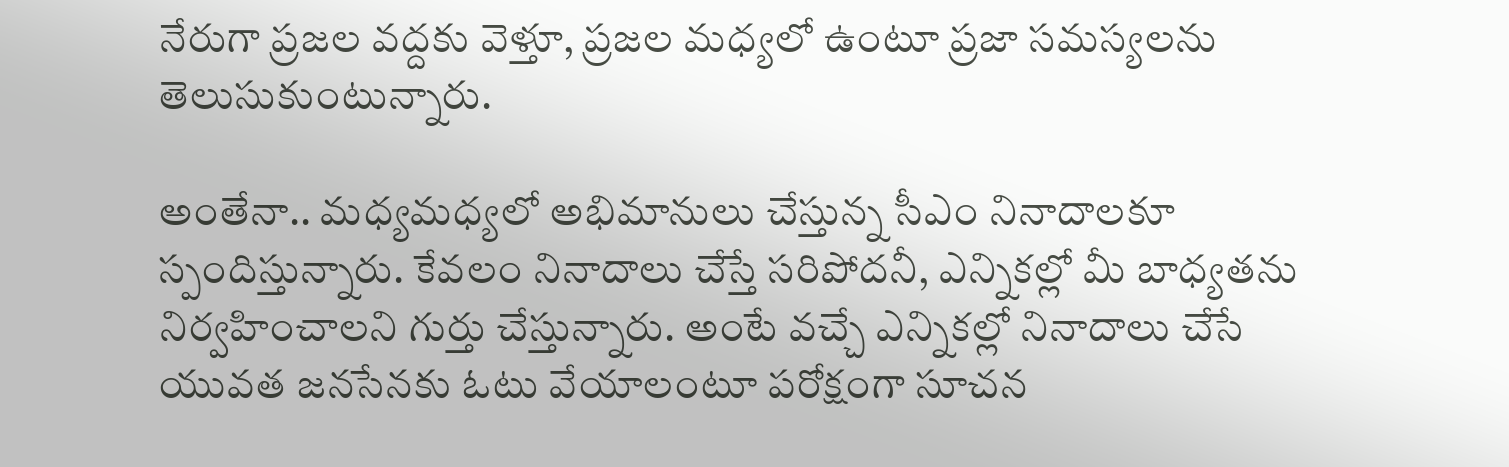నేరుగా ప్రజల వద్దకు వెళ్తూ, ప్రజల మధ్యలో ఉంటూ ప్రజా సమస్యలను తెలుసుకుంటున్నారు.

అంతేనా.. మధ్యమధ్యలో అభిమానులు చేస్తున్న సీఎం నినాదాలకూ స్పందిస్తున్నారు. కేవలం నినాదాలు చేస్తే సరిపోదనీ, ఎన్నికల్లో మీ బాధ్యతను నిర్వహించాలని గుర్తు చేస్తున్నారు. అంటే వచ్చే ఎన్నికల్లో నినాదాలు చేసే యువత జనసేనకు ఓటు వేయాలంటూ పరోక్షంగా సూచన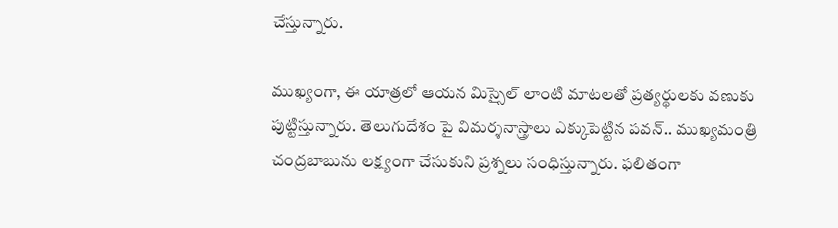చేస్తున్నారు.

ముఖ్యంగా, ఈ యాత్రలో ఆయన మిస్సైల్ లాంటి మాటలతో ప్రత్యర్థులకు వణుకు పుట్టిస్తున్నారు. తెలుగుదేశం పై విమర్శనాస్త్రాలు ఎక్కుపెట్టిన పవన్.. ముఖ్యమంత్రి చంద్రబాబును లక్ష్యంగా చేసుకుని ప్రశ్నలు సంధిస్తున్నారు. ఫలితంగా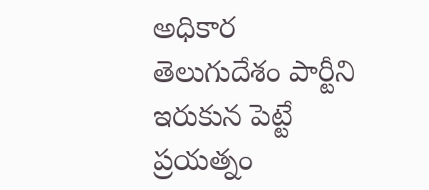అధికార తెలుగుదేశం పార్టీని ఇరుకున పెట్టే ప్రయత్నం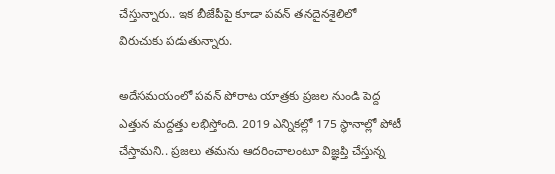చేస్తున్నారు.. ఇక బీజేపీపై కూడా పవన్ తనదైనశైలిలో విరుచుకు పడుతున్నారు.

అదేసమయంలో పవన్ పోరాట యాత్రకు ప్రజ‌ల‌ నుండి పెద్ద ఎత్తున మ‌ద్దత్తు లభిస్తోంది. 2019 ఎన్నికల్లో 175 స్థానాల్లో పోటీ చేస్తామని.. ప్రజలు తమను ఆదరించాలంటూ విజ్ఞప్తి చేస్తున్న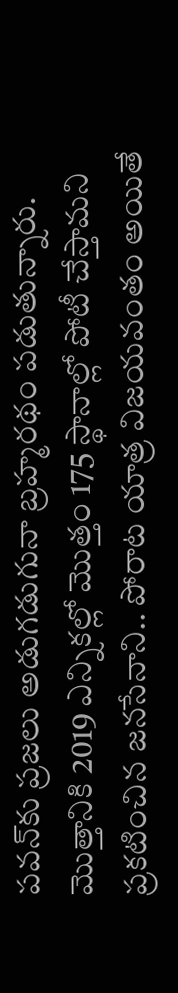పవన్‌కు ప్రజలు అడుగడుగునా బ్రహ్మరథం పడుతున్నారు. మొత్తానికి 2019 ఎన్నికల్లో మొత్తం 175 స్థానాల్లో పోటీ చేస్తామ‌ని ప్రకటించిన జనసేనాని.. పోరాట యాత్ర విజయవంతం అయితే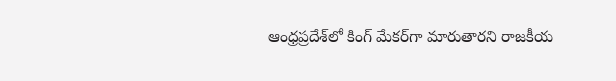ఆంధ్రప్రదేశ్‌లో కింగ్ మేకర్‌గా మారుతారని రాజకీయ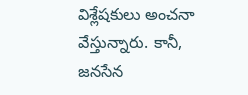విశ్లేషకులు అంచనా వేస్తున్నారు. కానీ, జనసేన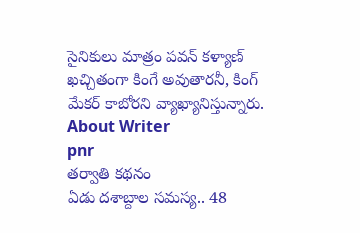సైనికులు మాత్రం పవన్ కళ్యాణ్ ఖచ్చితంగా కింగే అవుతారనీ, కింగ్ మేకర్ కాబోరని వ్యాఖ్యానిస్తున్నారు.
About Writer
pnr
తర్వాతి కథనం
ఏడు దశాబ్దాల సమస్య.. 48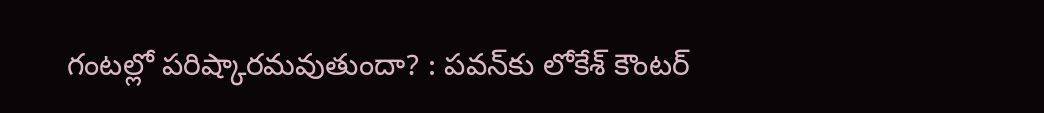గంటల్లో పరిష్కారమవుతుందా? : పవన్‌కు లోకేశ్ కౌంటర్